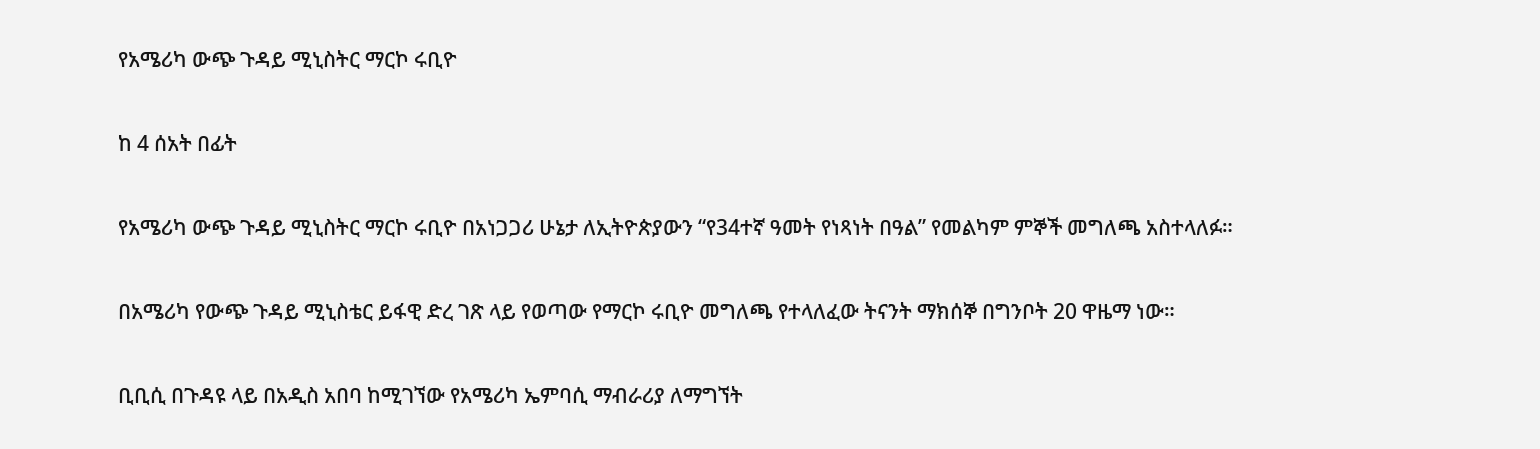የአሜሪካ ውጭ ጉዳይ ሚኒስትር ማርኮ ሩቢዮ

ከ 4 ሰአት በፊት

የአሜሪካ ውጭ ጉዳይ ሚኒስትር ማርኮ ሩቢዮ በአነጋጋሪ ሁኔታ ለኢትዮጵያውን “የ34ተኛ ዓመት የነጻነት በዓል” የመልካም ምኞች መግለጫ አስተላለፉ።

በአሜሪካ የውጭ ጉዳይ ሚኒስቴር ይፋዊ ድረ ገጽ ላይ የወጣው የማርኮ ሩቢዮ መግለጫ የተላለፈው ትናንት ማክሰኞ በግንቦት 20 ዋዜማ ነው።

ቢቢሲ በጉዳዩ ላይ በአዲስ አበባ ከሚገኘው የአሜሪካ ኤምባሲ ማብራሪያ ለማግኘት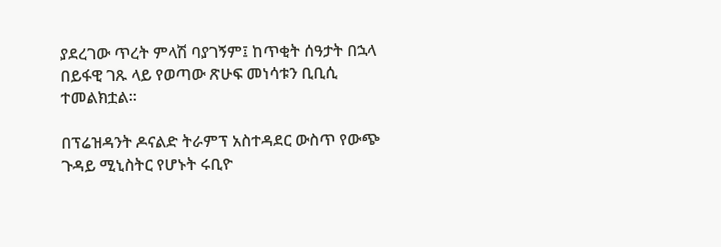ያደረገው ጥረት ምላሽ ባያገኝም፤ ከጥቂት ሰዓታት በኋላ በይፋዊ ገጹ ላይ የወጣው ጽሁፍ መነሳቱን ቢቢሲ ተመልክቷል።

በፕሬዝዳንት ዶናልድ ትራምፕ አስተዳደር ውስጥ የውጭ ጉዳይ ሚኒስትር የሆኑት ሩቢዮ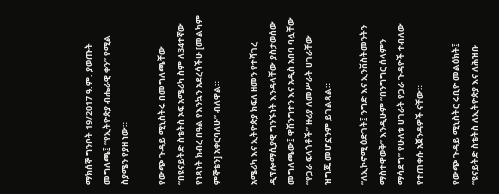ማክሰኞ ግንቦት 19/2017 ዓ.ም. ያወጡት መግለጫ፤ “የኢትዮጵያ ብሔራዊ ቀን” የሚል ስያሜን የያዘ ነው።

የውጭ ጉዳይ ሚኒስትሩ በመግለጫቸው “በዩናይትድ ስቴትስ ኦፍ አሜሪካ ስም ለ34ተኛው የነጻነት ክብረ በዓል የእንኳን አደረሳችሁ [መልካም ምኞቴን] አቀርባለሁ” ብለዋል።

አሜሪካ እና ኢትዮጵያ ክፍለ ዘመን የተሻገረ ዲፕሎማሲያዊ ግንኙነት እንዳላቸው ያስታወሰው መግለጫው፤ ዋሽንግተን እና አዲስ አበባ ባሏቸው “የጋራ ፍላጎቶች” ዙሪያ ለመሥራት ሀገራቸው ዝግጁ መሆኗንም ይገልጻል።

“ለኢኮኖሚ ዕድገት፤ ንግድ እና ኢንቨስትመንትን ማስተዋወቅ” እንዲሁም “በንግግር ሰላምን ማሳደግ” የሁለቱ ሀገራት የጋራ ጉዳዮች ተብለው የተጠቀሱ አጀንዳዎች ናቸው።

የውጭ ጉዳይ ሚኒስትር ሩቢዮ መልዕክት፤ “ዩናይትድ ስቴትስ ለኢትዮጵያ እና ለሕዝቡ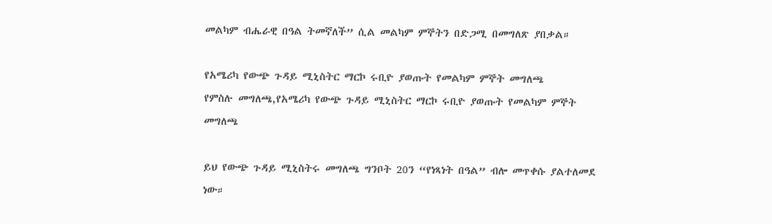መልካም ብሔራዊ በዓል ትመኛለች” ሲል መልካም ምኞትን በድጋሚ በመግለጽ ያበቃል።

የአሜሪካ የውጭ ጉዳይ ሚኒስትር ማርኮ ሩቢዮ ያወጡት የመልካም ምኞት መግለጫ
የምስሉ መግለጫ,የአሜሪካ የውጭ ጉዳይ ሚኒስትር ማርኮ ሩቢዮ ያወጡት የመልካም ምኞት መግለጫ

ይህ የውጭ ጉዳይ ሚኒስትሩ መግለጫ ግንቦት 20ን “የነጻነት በዓል” ብሎ መጥቀሱ ያልተለመደ ነው።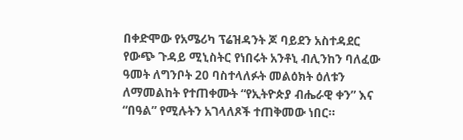በቀድሞው የአሜሪካ ፕሬዝዳንት ጆ ባይደን አስተዳደር የውጭ ጉዳይ ሚኒስትር የነበሩት አንቶኒ ብሊንከን ባለፈው ዓመት ለግንቦት 20 ባስተላለፉት መልዕክት ዕለቱን ለማመልከት የተጠቀሙት “የኢትዮጵያ ብሔራዊ ቀን” እና “በዓል” የሚሉትን አገላለጾች ተጠቅመው ነበር።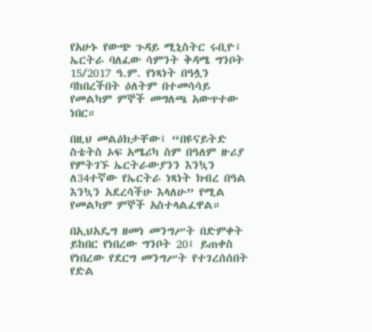የአሁኑ የውጭ ጉዳይ ሚኒስትር ሩቢዮ፤ ኤርትራ ባለፈው ሳምንት ቅዳሜ ግንቦት 15/2017 ዓ.ም. የነጻነት በዓሏን ባከበረችበት ዕለትም በተመሳሳይ የመልካም ምኞች መግለጫ አውጥተው ነበር።

በዚህ መልዕክታቸው፤ “በዩናይትድ ስቴትስ ኦፍ አሜሪካ ስም በዓለም ዙሪያ የምትገኙ ኤርትራውያንን እንኳን ለ34ተኛው የኤርትራ ነጻነት ክብረ በዓል እንኳን አደረሳችሁ እላለሁ” የሚል የመልካም ምኞች አስተላልፈዋል።

በኢህአዴግ ዘመነ መንግሥት በድምቀት ይከበር የነበረው ግንቦት 20፤ ይጠቀስ የነበረው የደርግ መንግሥት የተገረሰሰበት የድል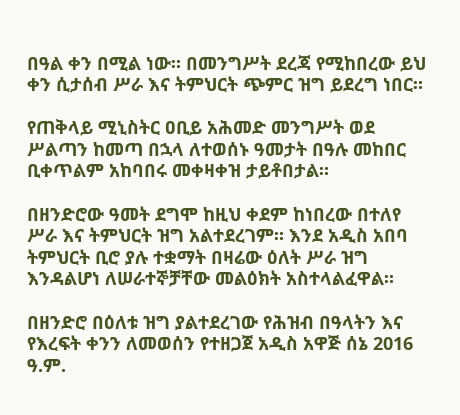በዓል ቀን በሚል ነው። በመንግሥት ደረጃ የሚከበረው ይህ ቀን ሲታሰብ ሥራ እና ትምህርት ጭምር ዝግ ይደረግ ነበር።

የጠቅላይ ሚኒስትር ዐቢይ አሕመድ መንግሥት ወደ ሥልጣን ከመጣ በኋላ ለተወሰኑ ዓመታት በዓሉ መከበር ቢቀጥልም አከባበሩ መቀዛቀዝ ታይቶበታል።

በዘንድሮው ዓመት ደግሞ ከዚህ ቀደም ከነበረው በተለየ ሥራ እና ትምህርት ዝግ አልተደረገም። እንደ አዲስ አበባ ትምህርት ቢሮ ያሉ ተቋማት በዛሬው ዕለት ሥራ ዝግ እንዳልሆነ ለሠራተኞቻቸው መልዕክት አስተላልፈዋል።

በዘንድሮ በዕለቱ ዝግ ያልተደረገው የሕዝብ በዓላትን እና የእረፍት ቀንን ለመወሰን የተዘጋጀ አዲስ አዋጅ ሰኔ 2016 ዓ.ም.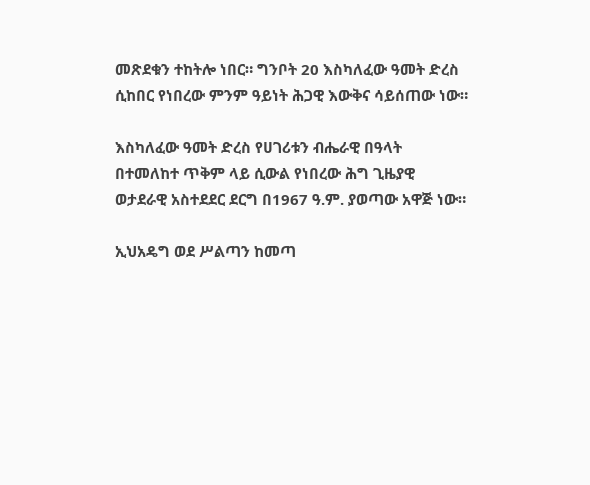መጽደቁን ተከትሎ ነበር። ግንቦት 20 እስካለፈው ዓመት ድረስ ሲከበር የነበረው ምንም ዓይነት ሕጋዊ እውቅና ሳይሰጠው ነው።

እስካለፈው ዓመት ድረስ የሀገሪቱን ብሔራዊ በዓላት በተመለከተ ጥቅም ላይ ሲውል የነበረው ሕግ ጊዜያዊ ወታደራዊ አስተደደር ደርግ በ1967 ዓ.ም. ያወጣው አዋጅ ነው።

ኢህአዴግ ወደ ሥልጣን ከመጣ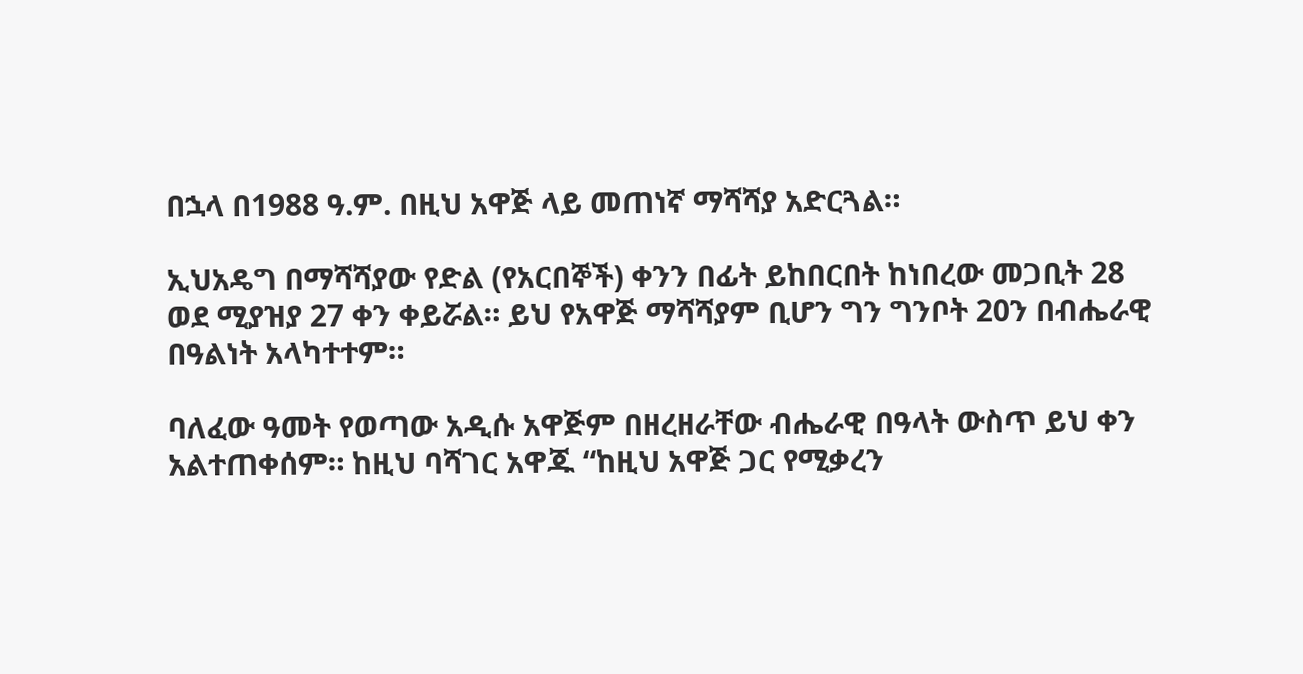በኋላ በ1988 ዓ.ም. በዚህ አዋጅ ላይ መጠነኛ ማሻሻያ አድርጓል።

ኢህአዴግ በማሻሻያው የድል (የአርበኞች) ቀንን በፊት ይከበርበት ከነበረው መጋቢት 28 ወደ ሚያዝያ 27 ቀን ቀይሯል። ይህ የአዋጅ ማሻሻያም ቢሆን ግን ግንቦት 20ን በብሔራዊ በዓልነት አላካተተም።

ባለፈው ዓመት የወጣው አዲሱ አዋጅም በዘረዘራቸው ብሔራዊ በዓላት ውስጥ ይህ ቀን አልተጠቀሰም። ከዚህ ባሻገር አዋጁ “ከዚህ አዋጅ ጋር የሚቃረን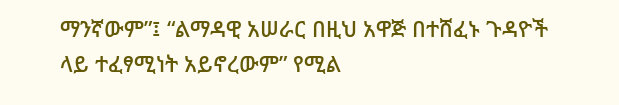ማንኛውም”፤ “ልማዳዊ አሠራር በዚህ አዋጅ በተሸፈኑ ጉዳዮች ላይ ተፈፃሚነት አይኖረውም” የሚል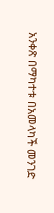አንቀጽ በማካተቱ በአመላካች መንገድ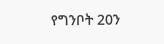የግንቦት 20ን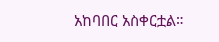አከባበር አስቀርቷል።